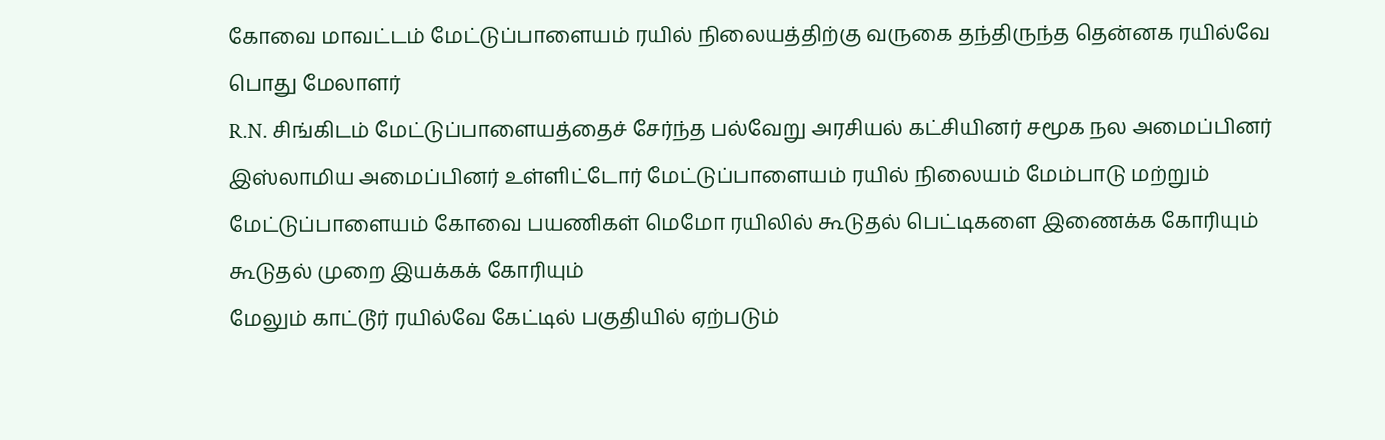கோவை மாவட்டம் மேட்டுப்பாளையம் ரயில் நிலையத்திற்கு வருகை தந்திருந்த தென்னக ரயில்வே பொது மேலாளர்
R.N. சிங்கிடம் மேட்டுப்பாளையத்தைச் சேர்ந்த பல்வேறு அரசியல் கட்சியினர் சமூக நல அமைப்பினர் இஸ்லாமிய அமைப்பினர் உள்ளிட்டோர் மேட்டுப்பாளையம் ரயில் நிலையம் மேம்பாடு மற்றும் மேட்டுப்பாளையம் கோவை பயணிகள் மெமோ ரயிலில் கூடுதல் பெட்டிகளை இணைக்க கோரியும் கூடுதல் முறை இயக்கக் கோரியும்
மேலும் காட்டூர் ரயில்வே கேட்டில் பகுதியில் ஏற்படும்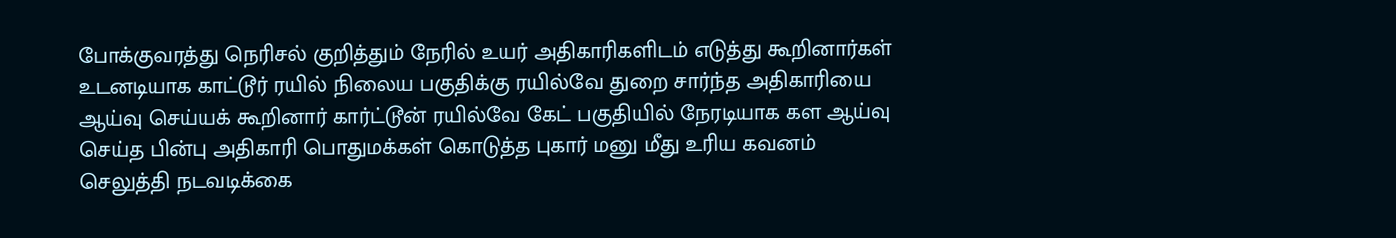போக்குவரத்து நெரிசல் குறித்தும் நேரில் உயர் அதிகாரிகளிடம் எடுத்து கூறினார்கள் உடனடியாக காட்டூர் ரயில் நிலைய பகுதிக்கு ரயில்வே துறை சார்ந்த அதிகாரியை ஆய்வு செய்யக் கூறினார் கார்ட்டூன் ரயில்வே கேட் பகுதியில் நேரடியாக கள ஆய்வு செய்த பின்பு அதிகாரி பொதுமக்கள் கொடுத்த புகார் மனு மீது உரிய கவனம் செலுத்தி நடவடிக்கை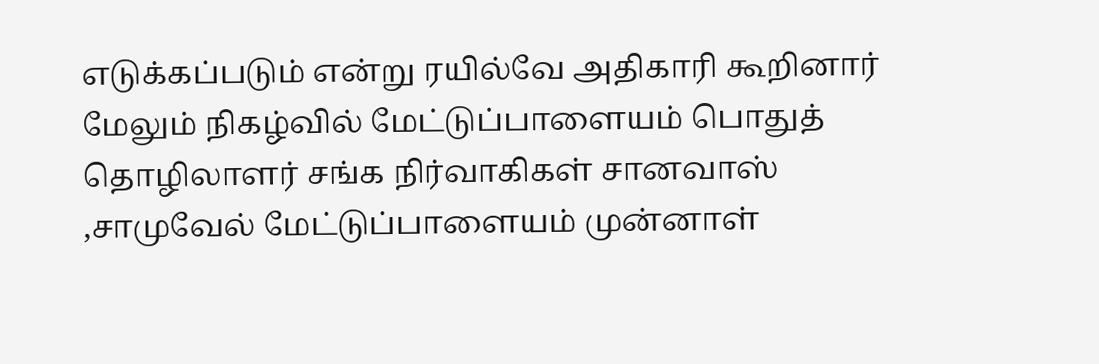எடுக்கப்படும் என்று ரயில்வே அதிகாரி கூறினார்
மேலும் நிகழ்வில் மேட்டுப்பாளையம் பொதுத் தொழிலாளர் சங்க நிர்வாகிகள் சானவாஸ் ,சாமுவேல் மேட்டுப்பாளையம் முன்னாள்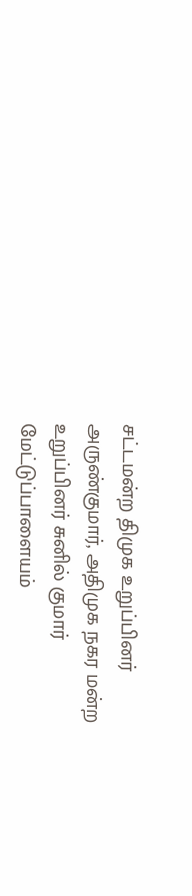சட்டமன்ற திமுக உறுப்பினர் அருண்குமார், அதிமுக நகர மன்ற உறுப்பினர் சுனில் குமார் மேட்டுப்பாளையம்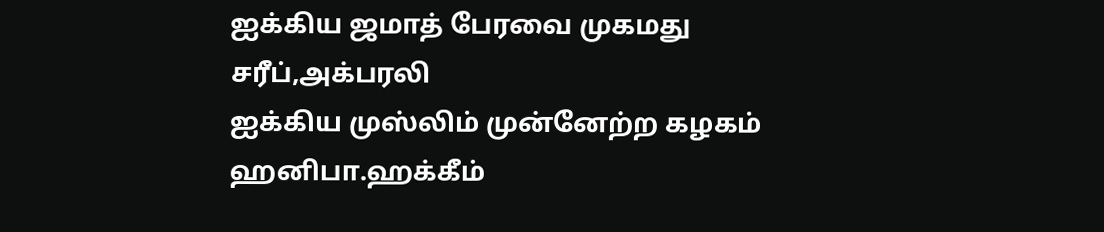ஐக்கிய ஜமாத் பேரவை முகமது சரீப்,அக்பரலி
ஐக்கிய முஸ்லிம் முன்னேற்ற கழகம்
ஹனிபா.ஹக்கீம்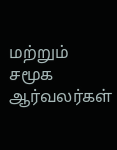மற்றும் சமூக ஆர்வலர்கள்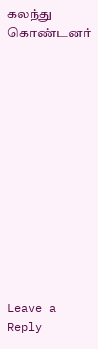கலந்து கொண்டனர்













Leave a Reply